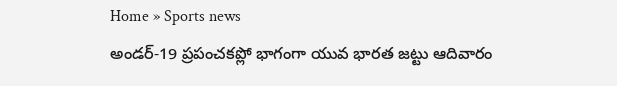Home » Sports news
అండర్-19 ప్రపంచకప్లో భాగంగా యువ భారత జట్టు ఆదివారం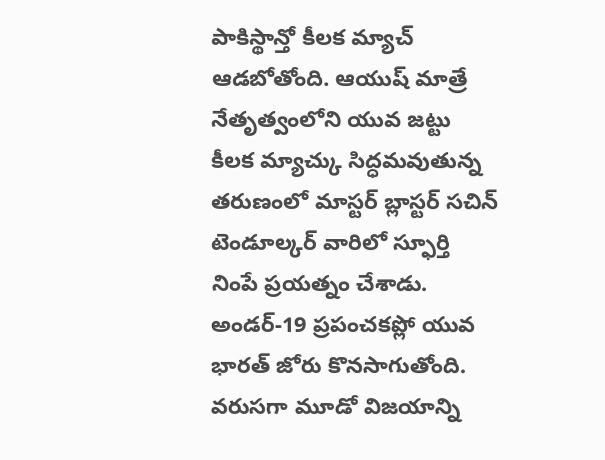పాకిస్థాన్తో కీలక మ్యాచ్ ఆడబోతోంది. ఆయుష్ మాత్రే నేతృత్వంలోని యువ జట్టు కీలక మ్యాచ్కు సిద్ధమవుతున్న తరుణంలో మాస్టర్ బ్లాస్టర్ సచిన్ టెండూల్కర్ వారిలో స్ఫూర్తి నింపే ప్రయత్నం చేశాడు.
అండర్-19 ప్రపంచకప్లో యువ భారత్ జోరు కొనసాగుతోంది. వరుసగా మూడో విజయాన్ని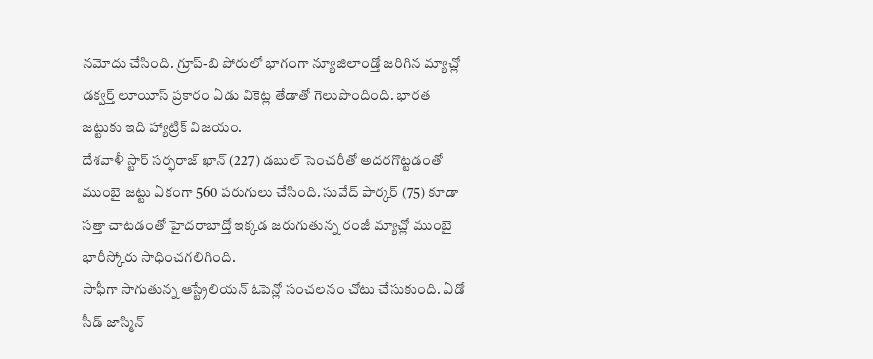నమోదు చేసింది. గ్రూప్-బి పోరులో భాగంగా న్యూజిలాండ్తో జరిగిన మ్యాచ్లో డక్వర్త్ లూయీస్ ప్రకారం ఏడు వికెట్ల తేడాతో గెలుపొందింది. భారత జట్టుకు ఇది హ్యాట్రిక్ విజయం.
దేశవాళీ స్టార్ సర్ఫరాజ్ ఖాన్ (227) డబుల్ సెంచరీతో అదరగొట్టడంతో ముంబై జట్టు ఏకంగా 560 పరుగులు చేసింది. సువేద్ పార్కర్ (75) కూడా సత్తా చాటడంతో హైదరాబాద్తో ఇక్కడ జరుగుతున్న రంజీ మ్యాచ్లో ముంబై భారీస్కోరు సాధించగలిగింది.
సాఫీగా సాగుతున్న ఆస్ట్రేలియన్ ఓపెన్లో సంచలనం చోటు చేసుకుంది. ఏడో సీడ్ జాస్మిన్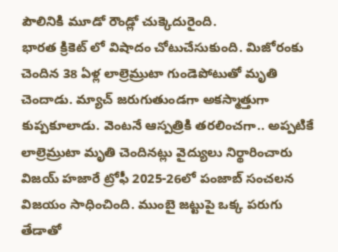పౌలినికి మూడో రౌండ్లో చుక్కెదురైంది.
భారత క్రికెట్ లో విషాదం చోటుచేసుకుంది. మిజోరంకు చెందిన 38 ఏళ్ల లాల్రెమ్రుటా గుండెపోటుతో మృతి చెందాడు. మ్యాచ్ జరుగుతుండగా అకస్మాత్తుగా కుప్పకూలాడు. వెంటనే ఆస్పత్రికి తరలించగా.. అప్పటికే లాల్రెమ్రుటా మృతి చెందినట్లు వైద్యులు నిర్థారించారు
విజయ్ హజారే ట్రోఫీ 2025-26లో పంజాబ్ సంచలన విజయం సాధించింది. ముంబై జట్టుపై ఒక్క పరుగు తేడాతో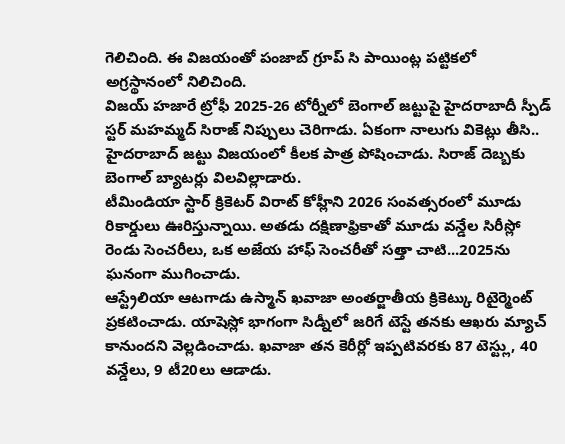గెలిచింది. ఈ విజయంతో పంజాబ్ గ్రూప్ సి పాయింట్ల పట్టికలో అగ్రస్థానంలో నిలిచింది.
విజయ్ హజారే ట్రోఫీ 2025-26 టోర్నీలో బెంగాల్ జట్టుపై హైదరాబాదీ స్పీడ్ స్టర్ మహమ్మద్ సిరాజ్ నిప్పులు చెరిగాడు. ఏకంగా నాలుగు వికెట్లు తీసి.. హైదరాబాద్ జట్టు విజయంలో కీలక పాత్ర పోషించాడు. సిరాజ్ దెబ్బకు బెంగాల్ బ్యాటర్లు విలవిల్లాడారు.
టీమిండియా స్టార్ క్రికెటర్ విరాట్ కోహ్లీని 2026 సంవత్సరంలో మూడు రికార్డులు ఊరిస్తున్నాయి. అతడు దక్షిణాఫ్రికాతో మూడు వన్డేల సిరీస్లో రెండు సెంచరీలు, ఒక అజేయ హాఫ్ సెంచరీతో సత్తా చాటి...2025ను ఘనంగా ముగించాడు.
ఆస్ట్రేలియా ఆటగాడు ఉస్మాన్ ఖవాజా అంతర్జాతీయ క్రికెట్కు రిటైర్మెంట్ ప్రకటించాడు. యాషెస్లో భాగంగా సిడ్నీలో జరిగే టెస్టే తనకు ఆఖరు మ్యాచ్ కానుందని వెల్లడించాడు. ఖవాజా తన కెరీర్లో ఇప్పటివరకు 87 టెస్ట్లు, 40 వన్డేలు, 9 టీ20లు ఆడాడు.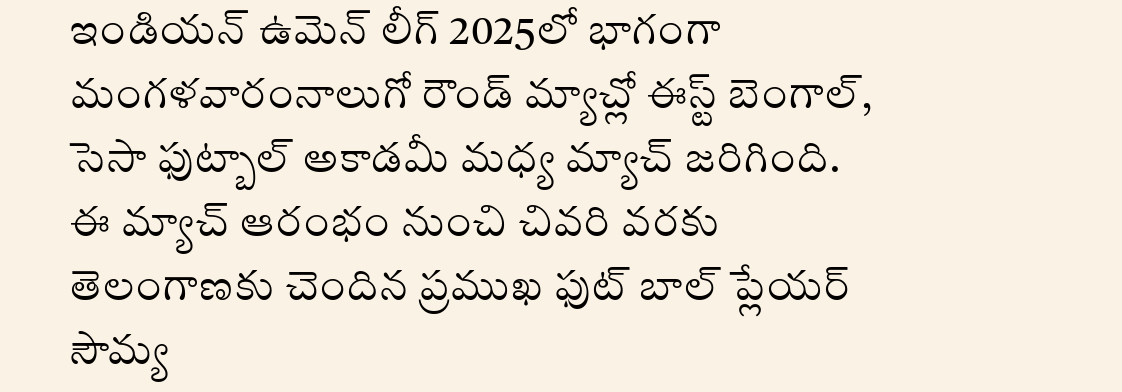ఇండియన్ ఉమెన్ లీగ్ 2025లో భాగంగా మంగళవారంనాలుగో రౌండ్ మ్యాచ్లో ఈస్ట్ బెంగాల్, సెసా ఫుట్బాల్ అకాడమీ మధ్య మ్యాచ్ జరిగింది. ఈ మ్యాచ్ ఆరంభం నుంచి చివరి వరకు తెలంగాణకు చెందిన ప్రముఖ ఫుట్ బాల్ ప్లేయర్ సౌమ్య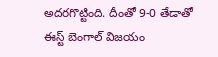అదరగొట్టింది. దీంతో 9-0 తేడాతో ఈస్ట్ బెంగాల్ విజయం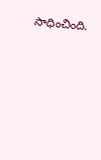సాధించింది.